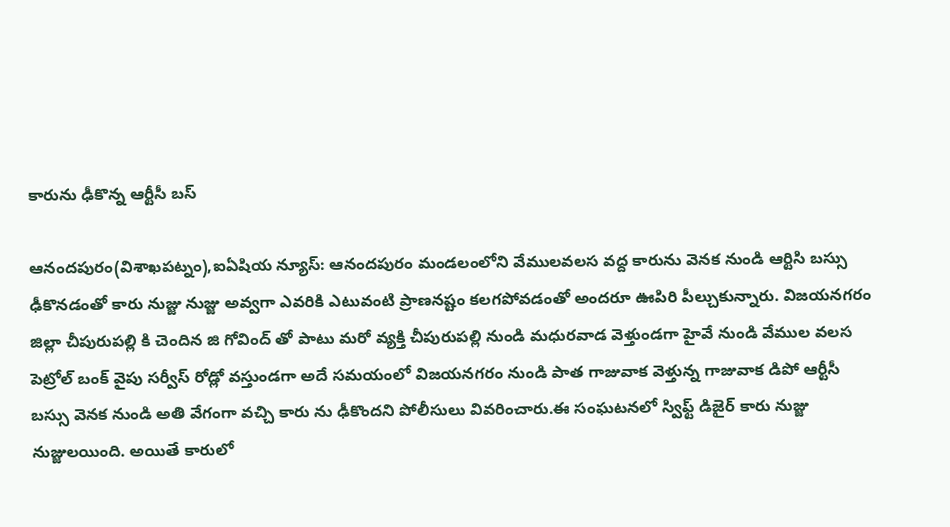కారును ఢీకొన్న ఆర్టీసీ బస్

ఆనందపురం(విశాఖపట్నం),ఐఏషియ న్యూస్: ఆనందపురం మండలంలోని వేములవలస వద్ద కారును వెనక నుండి ఆర్టిసి బస్సు ఢీకొనడంతో కారు నుజ్జు నుజ్జు అవ్వగా ఎవరికి ఎటువంటి ప్రాణనష్టం కలగపోవడంతో అందరూ ఊపిరి పీల్చుకున్నారు. విజయనగరం జిల్లా చీపురుపల్లి కి చెందిన జి గోవింద్ తో పాటు మరో వ్యక్తి చీపురుపల్లి నుండి మధురవాడ వెళ్తుండగా హైవే నుండి వేముల వలస పెట్రోల్ బంక్ వైపు సర్వీస్ రోడ్లో వస్తుండగా అదే సమయంలో విజయనగరం నుండి పాత గాజువాక వెళ్తున్న గాజువాక డిపో ఆర్టీసీ బస్సు వెనక నుండి అతి వేగంగా వచ్చి కారు ను ఢీకొందని పోలీసులు వివరించారు.ఈ సంఘటనలో స్విఫ్ట్ డిజైర్ కారు నుజ్జు నుజ్జులయింది. అయితే కారులో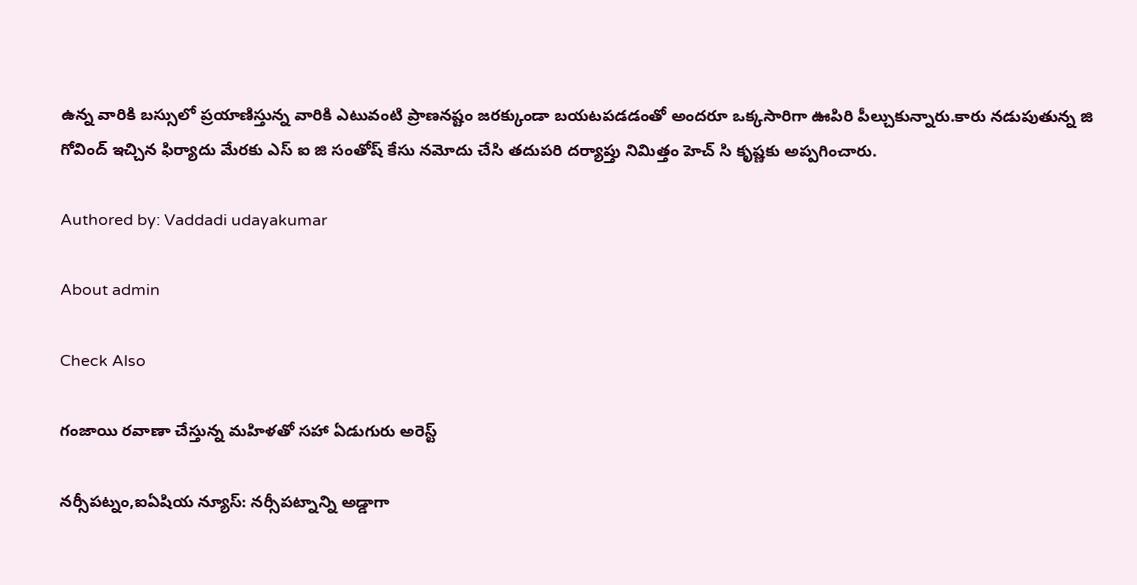ఉన్న వారికి బస్సులో ప్రయాణిస్తున్న వారికి ఎటువంటి ప్రాణనష్టం జరక్కుండా బయటపడడంతో అందరూ ఒక్కసారిగా ఊపిరి పీల్చుకున్నారు.కారు నడుపుతున్న జి గోవింద్ ఇచ్చిన ఫిర్యాదు మేరకు ఎస్ ఐ జి సంతోష్ కేసు నమోదు చేసి తదుపరి దర్యాప్తు నిమిత్తం హెచ్ సి కృష్ణకు అప్పగించారు.

Authored by: Vaddadi udayakumar

About admin

Check Also

గంజాయి రవాణా చేస్తున్న మహిళతో సహా ఏడుగురు అరెస్ట్

నర్సీపట్నం,ఐఏషియ న్యూస్: నర్సీపట్నాన్ని అడ్డాగా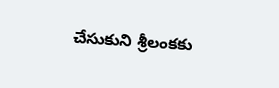చేసుకుని శ్రీలంకకు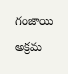గంజాయి అక్రమ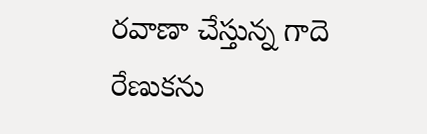రవాణా చేస్తున్న గాదె రేణుకను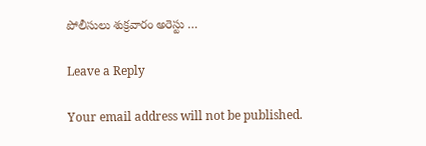పోలీసులు శుక్రవారం అరెస్టు …

Leave a Reply

Your email address will not be published.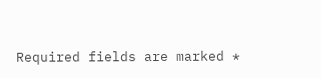Required fields are marked *